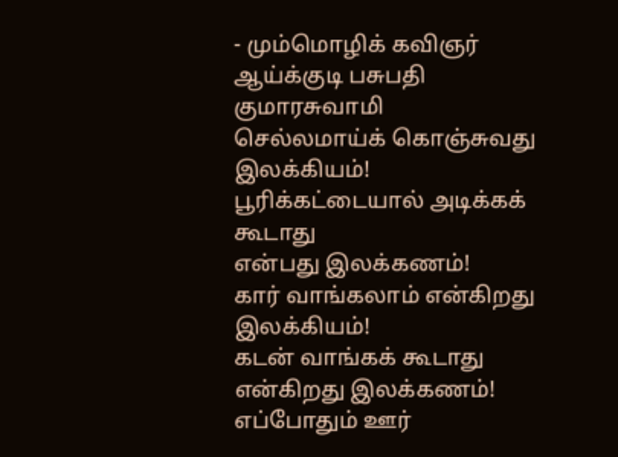- மும்மொழிக் கவிஞர் ஆய்க்குடி பசுபதி குமாரசுவாமி
செல்லமாய்க் கொஞ்சுவது
இலக்கியம்!
பூரிக்கட்டையால் அடிக்கக் கூடாது
என்பது இலக்கணம்!
கார் வாங்கலாம் என்கிறது இலக்கியம்!
கடன் வாங்கக் கூடாது
என்கிறது இலக்கணம்!
எப்போதும் ஊர்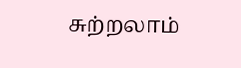சுற்றலாம்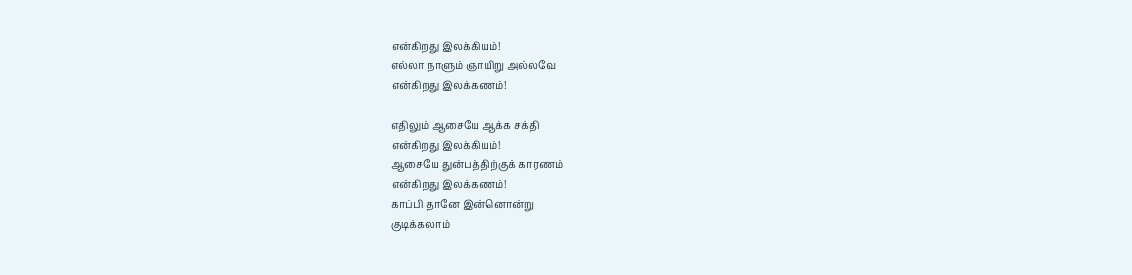என்கிறது இலக்கியம்!
எல்லா நாளும் ஞாயிறு அல்லவே
என்கிறது இலக்கணம்!

எதிலும் ஆசையே ஆக்க சக்தி
என்கிறது இலக்கியம்!
ஆசையே துன்பத்திற்குக் காரணம்
என்கிறது இலக்கணம்!
காப்பி தானே இன்னொன்று
குடிக்கலாம்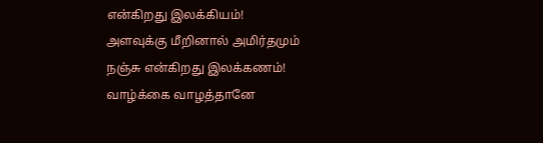என்கிறது இலக்கியம்!
அளவுக்கு மீறினால் அமிர்தமும்
நஞ்சு என்கிறது இலக்கணம்!
வாழ்க்கை வாழத்தானே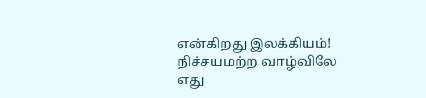என்கிறது இலக்கியம்!
நிச்சயமற்ற வாழ்விலே எது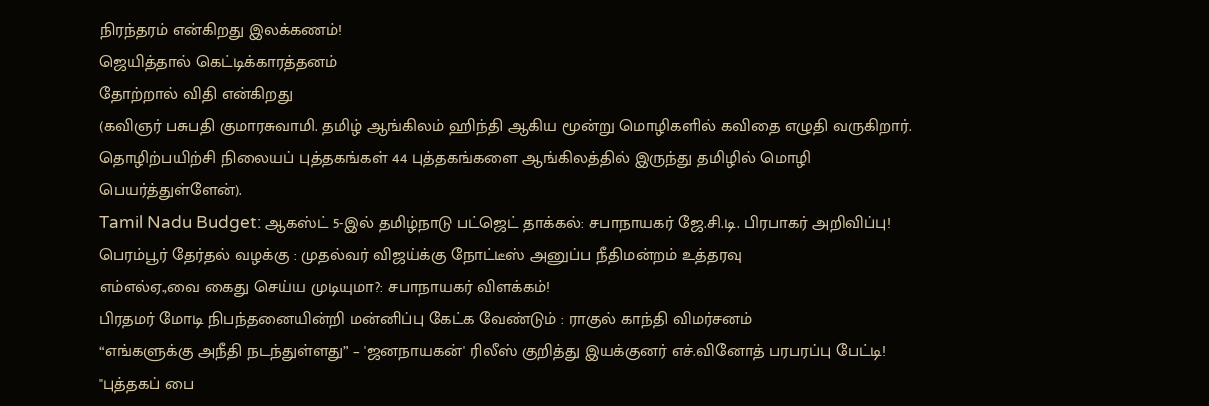நிரந்தரம் என்கிறது இலக்கணம்!
ஜெயித்தால் கெட்டிக்காரத்தனம்
தோற்றால் விதி என்கிறது
(கவிஞர் பசுபதி குமாரசுவாமி. தமிழ் ஆங்கிலம் ஹிந்தி ஆகிய மூன்று மொழிகளில் கவிதை எழுதி வருகிறார். தொழிற்பயிற்சி நிலையப் புத்தகங்கள் 44 புத்தகங்களை ஆங்கிலத்தில் இருந்து தமிழில் மொழி பெயர்த்துள்ளேன்).
Tamil Nadu Budget: ஆகஸ்ட் 5-இல் தமிழ்நாடு பட்ஜெட் தாக்கல்: சபாநாயகர் ஜே.சி.டி. பிரபாகர் அறிவிப்பு!
பெரம்பூர் தேர்தல் வழக்கு : முதல்வர் விஜய்க்கு நோட்டீஸ் அனுப்ப நீதிமன்றம் உத்தரவு
எம்எல்ஏ.,வை கைது செய்ய முடியுமா?: சபாநாயகர் விளக்கம்!
பிரதமர் மோடி நிபந்தனையின்றி மன்னிப்பு கேட்க வேண்டும் : ராகுல் காந்தி விமர்சனம்
“எங்களுக்கு அநீதி நடந்துள்ளது” – 'ஜனநாயகன்' ரிலீஸ் குறித்து இயக்குனர் எச்.வினோத் பரபரப்பு பேட்டி!
"புத்தகப் பை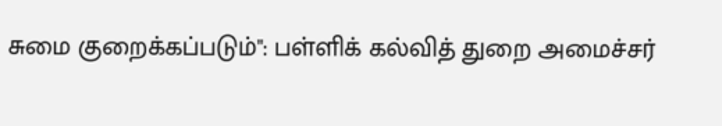சுமை குறைக்கப்படும்": பள்ளிக் கல்வித் துறை அமைச்சர்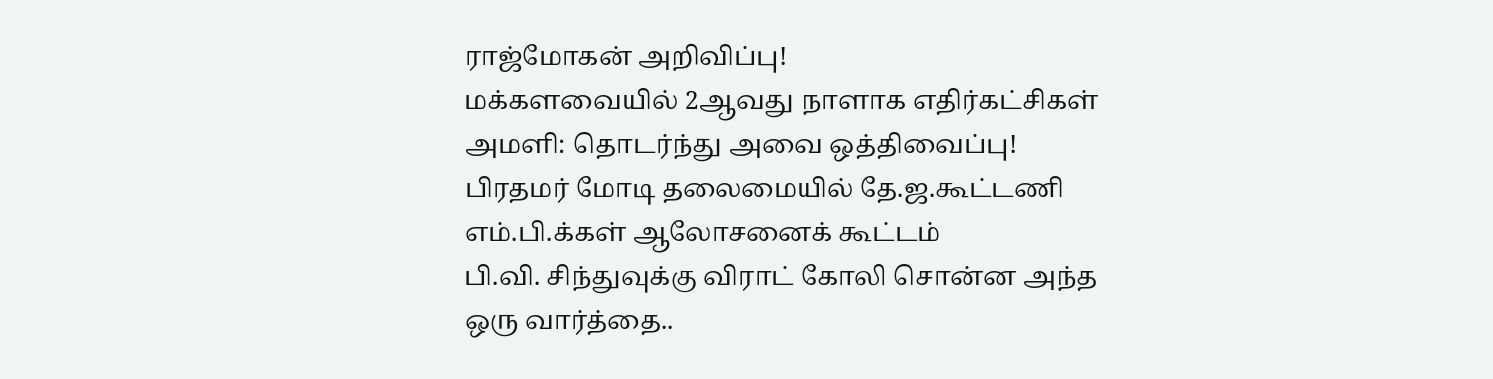ராஜ்மோகன் அறிவிப்பு!
மக்களவையில் 2ஆவது நாளாக எதிர்கட்சிகள் அமளி: தொடர்ந்து அவை ஒத்திவைப்பு!
பிரதமர் மோடி தலைமையில் தே.ஜ.கூட்டணி எம்.பி.க்கள் ஆலோசனைக் கூட்டம்
பி.வி. சிந்துவுக்கு விராட் கோலி சொன்ன அந்த ஒரு வார்த்தை..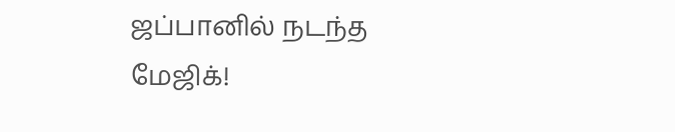ஜப்பானில் நடந்த மேஜிக்!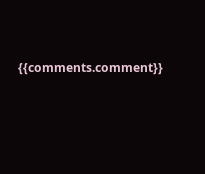{{comments.comment}}